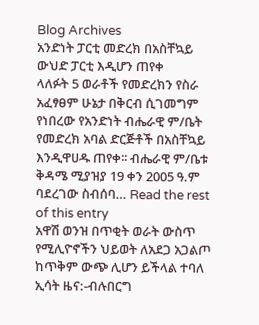Blog Archives
አንድነት ፓርቲ መድረክ በአስቸኳይ ውህድ ፓርቲ እዲሆን ጠየቀ
ላለፉት 5 ወራቶች የመድረክን የስራ አፈፃፀም ሁኔታ በቅርብ ሲገመግም የነበረው የአንድነት ብሔራዊ ም/ቤት የመድረክ አባል ድርጅቶች በአስቸኳይ እንዲዋሀዱ ጠየቀ፡፡ ብሔራዊ ም/ቤቱ ቅዳሜ ሚያዝያ 19 ቀን 2005 ዓ.ም ባደረገው ስብሰባ… Read the rest of this entry
አዋሽ ወንዝ በጥቂት ወራት ውስጥ የሚሊዮኖችን ህይወት ለአደጋ አጋልጦ ከጥቅም ውጭ ሊሆን ይችላል ተባለ
ኢሳት ዜና:-ብሉበርግ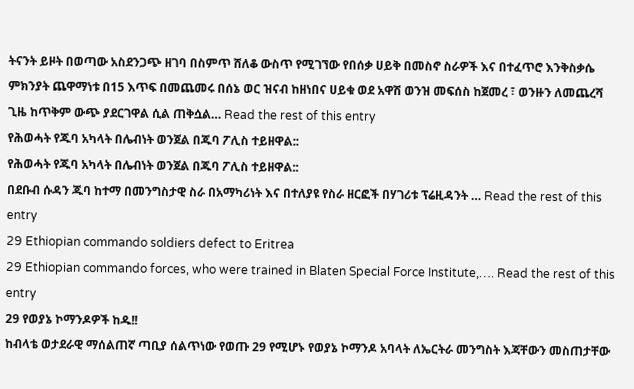ትናንት ይዞት በወጣው አስደንጋጭ ዘገባ በስምጥ ሸለቆ ውስጥ የሚገኘው የበሰቃ ሀይቅ በመስኖ ስራዎች እና በተፈጥሮ እንቅስቃሴ ምክንያት ጨዋማነቱ በ15 እጥፍ በመጨመሩ በሰኔ ወር ዝናብ ከዘነበና ሀይቁ ወደ አዋሽ ወንዝ መፍሰስ ከጀመረ ፣ ወንዙን ለመጨረሻ ጊዜ ከጥቅም ውጭ ያደርገዋል ሲል ጠቅሷል… Read the rest of this entry
የሕወሓት የጁባ አካላት በሌብነት ወንጀል በጁባ ፖሊስ ተይዘዋል::
የሕወሓት የጁባ አካላት በሌብነት ወንጀል በጁባ ፖሊስ ተይዘዋል::
በደቡብ ሱዳን ጁባ ከተማ በመንግስታዊ ስራ በአማካሪነት እና በተለያዩ የስራ ዘርፎች በሃገሪቱ ፕሬዚዳንት … Read the rest of this entry
29 Ethiopian commando soldiers defect to Eritrea
29 Ethiopian commando forces, who were trained in Blaten Special Force Institute,…. Read the rest of this entry
29 የወያኔ ኮማንዶዎች ከዱ!!
ከብላቴ ወታደራዊ ማሰልጠኛ ጣቢያ ሰልጥነው የወጡ 29 የሚሆኑ የወያኔ ኮማንዶ አባላት ለኤርትራ መንግስት እጃቸውን መስጠታቸው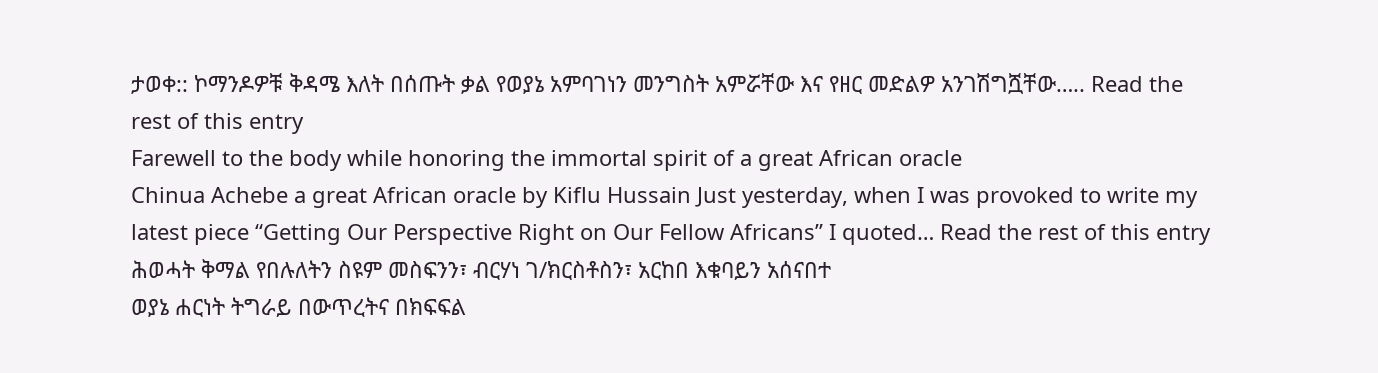ታወቀ:: ኮማንዶዎቹ ቅዳሜ እለት በሰጡት ቃል የወያኔ አምባገነን መንግስት አምሯቸው እና የዘር መድልዎ አንገሽግሿቸው….. Read the rest of this entry
Farewell to the body while honoring the immortal spirit of a great African oracle
Chinua Achebe a great African oracle by Kiflu Hussain Just yesterday, when I was provoked to write my latest piece “Getting Our Perspective Right on Our Fellow Africans” I quoted… Read the rest of this entry
ሕወሓት ቅማል የበሉለትን ስዩም መስፍንን፣ ብርሃነ ገ/ክርስቶስን፣ አርከበ እቁባይን አሰናበተ
ወያኔ ሐርነት ትግራይ በውጥረትና በክፍፍል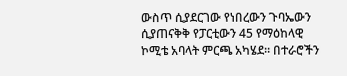ውስጥ ሲያደርገው የነበረውን ጉባኤውን ሲያጠናቅቅ የፓርቲውን 45 የማዕከላዊ ኮሚቴ አባላት ምርጫ አካሄደ። በተራሮችን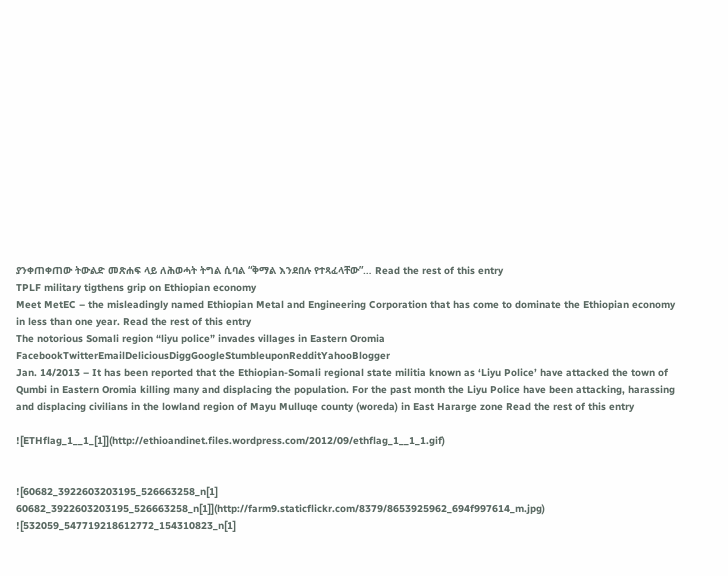ያንቀጠቀጠው ትውልድ መጽሐፍ ላይ ለሕወሓት ትግል ሲባል “ቅማል እንደበሉ የተጻፈላቸው”… Read the rest of this entry
TPLF military tigthens grip on Ethiopian economy
Meet MetEC – the misleadingly named Ethiopian Metal and Engineering Corporation that has come to dominate the Ethiopian economy in less than one year. Read the rest of this entry
The notorious Somali region “liyu police” invades villages in Eastern Oromia
FacebookTwitterEmailDeliciousDiggGoogleStumbleuponRedditYahooBlogger
Jan. 14/2013 – It has been reported that the Ethiopian-Somali regional state militia known as ‘Liyu Police’ have attacked the town of Qumbi in Eastern Oromia killing many and displacing the population. For the past month the Liyu Police have been attacking, harassing and displacing civilians in the lowland region of Mayu Mulluqe county (woreda) in East Hararge zone Read the rest of this entry

![ETHflag_1__1_[1]](http://ethioandinet.files.wordpress.com/2012/09/ethflag_1__1_1.gif)


![60682_3922603203195_526663258_n[1] 60682_3922603203195_526663258_n[1]](http://farm9.staticflickr.com/8379/8653925962_694f997614_m.jpg)
![532059_547719218612772_154310823_n[1]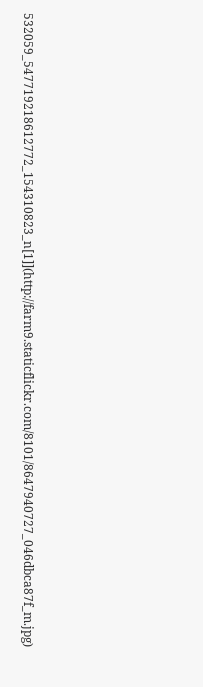532059_547719218612772_154310823_n[1]](http://farm9.staticflickr.com/8101/8647940727_046dbca87f_m.jpg)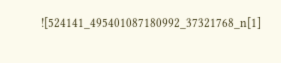![524141_495401087180992_37321768_n[1]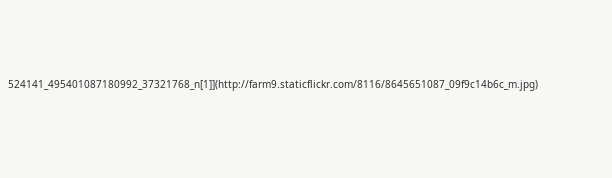524141_495401087180992_37321768_n[1]](http://farm9.staticflickr.com/8116/8645651087_09f9c14b6c_m.jpg)